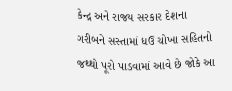કેન્દ્ર અને રાજય સરકાર દેશના ગરીબને સસ્તામાં ધઉ ચોખા સહિતનો જથ્થો પૂરો પાડવામાં આવે છે જોકે આ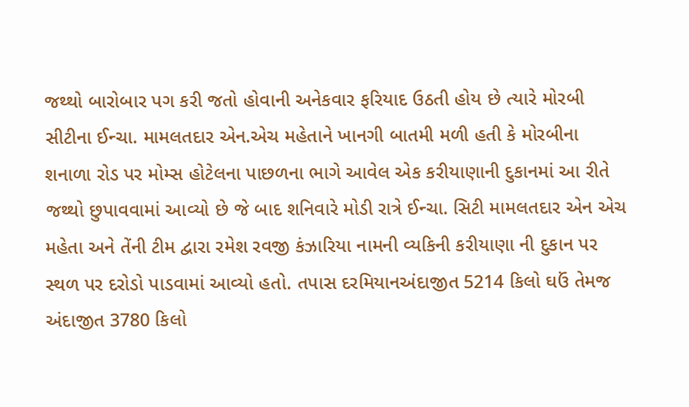જથ્થો બારોબાર પગ કરી જતો હોવાની અનેકવાર ફરિયાદ ઉઠતી હોય છે ત્યારે મોરબી સીટીના ઈન્ચા. મામલતદાર એન.એચ મહેતાને ખાનગી બાતમી મળી હતી કે મોરબીના શનાળા રોડ પર મોમ્સ હોટેલના પાછળના ભાગે આવેલ એક કરીયાણાની દુકાનમાં આ રીતે જથ્થો છુપાવવામાં આવ્યો છે જે બાદ શનિવારે મોડી રાત્રે ઈન્ચા. સિટી મામલતદાર એન એચ મહેતા અને તેંની ટીમ દ્વારા રમેશ રવજી કંઝારિયા નામની વ્યકિની કરીયાણા ની દુકાન પર સ્થળ પર દરોડો પાડવામાં આવ્યો હતો. તપાસ દરમિયાનઅંદાજીત 5214 કિલો ઘઉં તેમજ અંદાજીત 3780 કિલો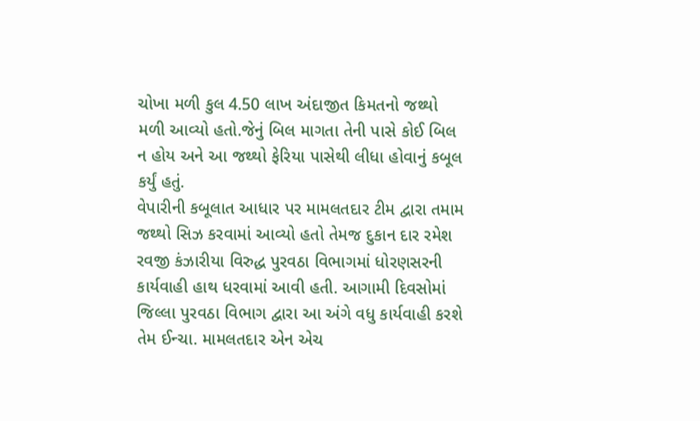ચોખા મળી કુલ 4.50 લાખ અંદાજીત કિમતનો જથ્થો મળી આવ્યો હતો.જેનું બિલ માગતા તેની પાસે કોઈ બિલ ન હોય અને આ જથ્થો ફેરિયા પાસેથી લીધા હોવાનું કબૂલ કર્યું હતું.
વેપારીની કબૂલાત આધાર પર મામલતદાર ટીમ દ્વારા તમામ જથ્થો સિઝ કરવામાં આવ્યો હતો તેમજ દુકાન દાર રમેશ રવજી કંઝારીયા વિરુદ્ધ પુરવઠા વિભાગમાં ધોરણસરની કાર્યવાહી હાથ ધરવામાં આવી હતી. આગામી દિવસોમાં જિલ્લા પુરવઠા વિભાગ દ્વારા આ અંગે વધુ કાર્યવાહી કરશે તેમ ઈન્ચા. મામલતદાર એન એચ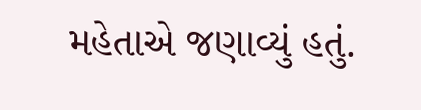મહેતાએ જણાવ્યું હતું.